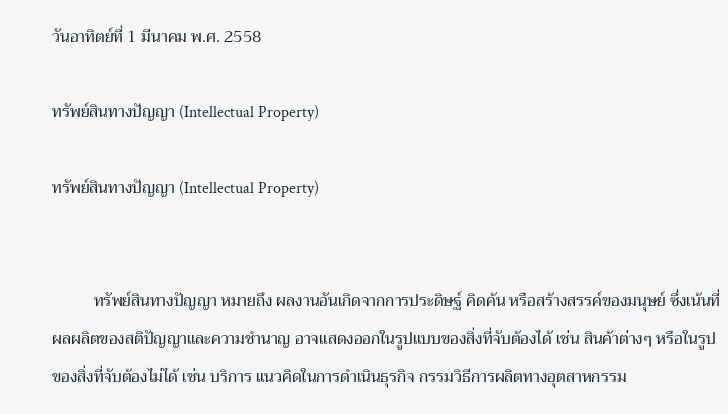วันอาทิตย์ที่ 1 มีนาคม พ.ศ. 2558

ทรัพย์สินทางปัญญา (Intellectual Property)

ทรัพย์สินทางปัญญา (Intellectual Property)


          ทรัพย์สินทางปัญญา หมายถึง ผลงานอันเกิดจากการประดิษฐ์ คิดค้น หรือสร้างสรรค์ของมนุษย์ ซึ่งเน้นที่ผลผลิตของสติปัญญาและความชำนาญ อาจแสดงออกในรูปแบบของสิ่งที่จับต้องได้ เช่น สินค้าต่างๆ หรือในรูปของสิ่งที่จับต้องไม่ได้ เช่น บริการ แนวคิดในการดำเนินธุรกิจ กรรมวิธีการผลิตทางอุตสาหกรรม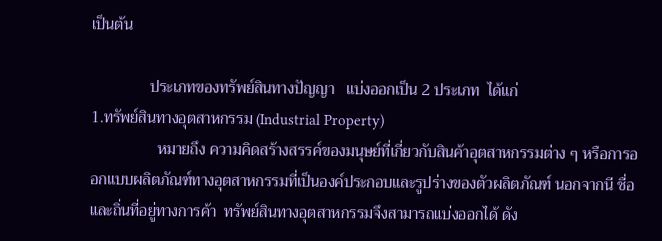เป็นต้น

               ประเภทของทรัพย์สินทางปัญญา   แบ่งออกเป็น 2 ประเภท  ได้แก่
1.ทรัพย์สินทางอุตสาหกรรม (Industrial Property)
                 หมายถึง ความคิดสร้างสรรค์ของมนุษย์ที่เกี่ยวกับสินค้าอุตสาหกรรมต่าง ๆ หรือการออกแบบผลิตภัณฑ์ทางอุตสาหกรรมที่เป็นองค์ประกอบและรูปร่างของตัวผลิตภัณฑ์ นอกจากนี ชื่อและถิ่นที่อยู่ทางการค้า  ทรัพย์สินทางอุตสาหกรรมจึงสามารถแบ่งออกได้ ดัง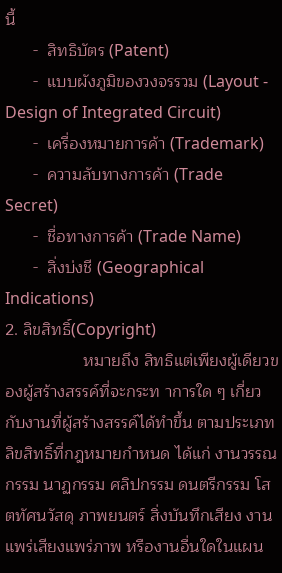นี้
      -  สิทธิบัตร (Patent)
      -  แบบผังภูมิของวงจรรวม (Layout - Design of Integrated Circuit)
      -  เครื่องหมายการค้า (Trademark)
      -  ความลับทางการค้า (Trade Secret)
      -  ชื่อทางการค้า (Trade Name)
      -  สิ่งบ่งชี (Geographical Indications)
2. ลิขสิทธิ์(Copyright)
                 หมายถึง สิทธิแต่เพียงผู้เดียวของผู้สร้างสรรค์ที่จะกระท าการใด ๆ เกี่ยวกับงานที่ผู้สร้างสรรค์ได้ทำขึ้น ตามประเภทลิขสิทธิ์ที่กฎหมายกำหนด ได้แก่ งานวรรณกรรม นาฏกรรม ศลิปกรรม ดนตรีกรรม โสตทัศนวัสดุ ภาพยนตร์ สิ่งบันทึกเสียง งานแพร่เสียงแพร่ภาพ หรืองานอื่นใดในแผน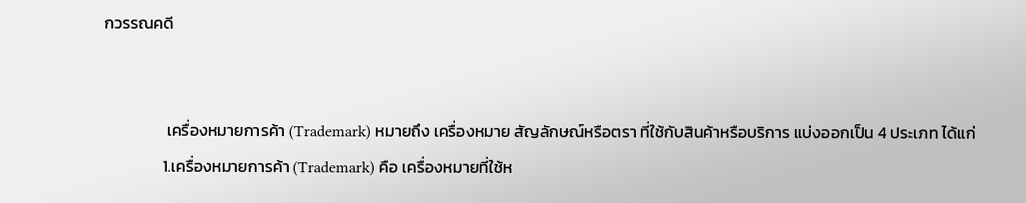กวรรณคดี


                 เครื่องหมายการค้า (Trademark) หมายถึง เครื่องหมาย สัญลักษณ์หรือตรา ที่ใช้กับสินค้าหรือบริการ แบ่งออกเป็น 4 ประเภท ได้แก่
                1.เครื่องหมายการค้า (Trademark) คือ เครื่องหมายที่ใช้ห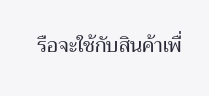รือจะใช้กับสินค้าเพื่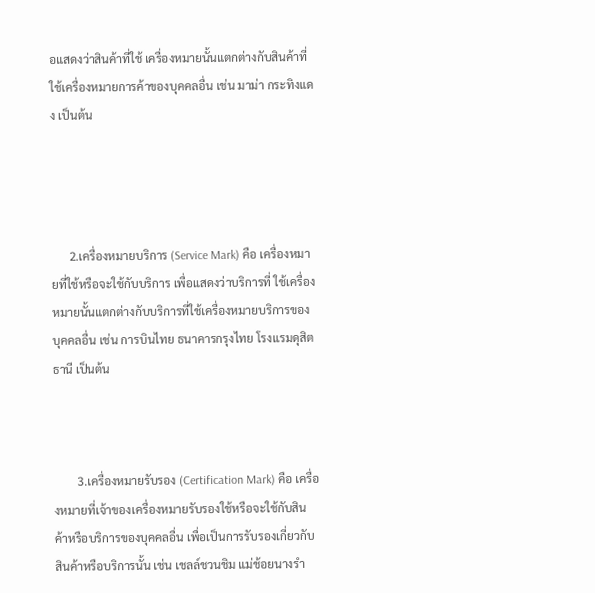อแสดงว่าสินค้าที่ใช้ เครื่องหมายนั้นแตกต่างกับสินค้าที่ใช้เครื่องหมายการค้าของบุคคลอื่น เช่น มาม่า กระทิงแดง เป็นต้น




      2.เครื่องหมายบริการ (Service Mark) คือ เครื่องหมายที่ใช้หรือจะใช้กับบริการ เพื่อแสดงว่าบริการที่ ใช้เครื่องหมายนั้นแตกต่างกับบริการที่ใช้เครื่องหมายบริการของบุคคลอื่น เช่น การบินไทย ธนาคารกรุงไทย โรงแรมดุสิตธานี เป็นต้น



        3.เครื่องหมายรับรอง (Certification Mark) คือ เครื่องหมายที่เจ้าของเครื่องหมายรับรองใช้หรือจะใช้กับสินค้าหรือบริการของบุคคลอื่น เพื่อเป็นการรับรองเกี่ยวกับสินค้าหรือบริการนั้น เช่น เชลล์ชวนชิม แม่ช้อยนางรำ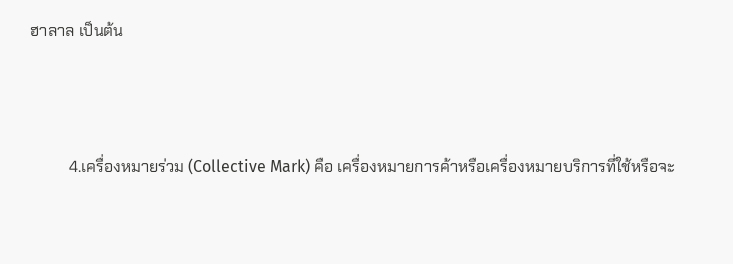ฮาลาล เป็นต้น



          4.เครื่องหมายร่วม (Collective Mark) คือ เครื่องหมายการค้าหรือเครื่องหมายบริการที่ใช้หรือจะ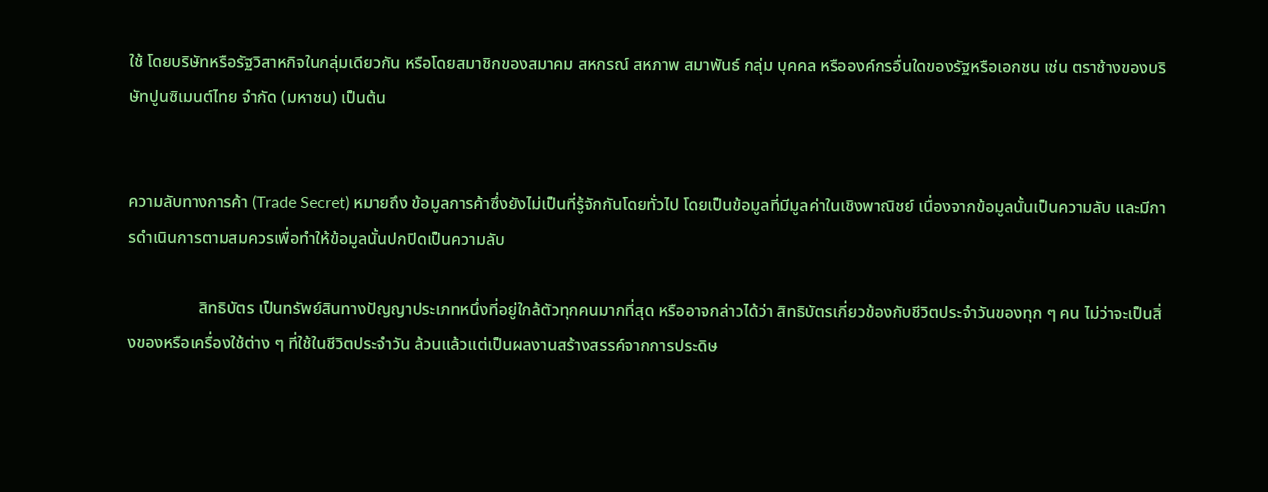ใช้ โดยบริษัทหรือรัฐวิสาหกิจในกลุ่มเดียวกัน หรือโดยสมาชิกของสมาคม สหกรณ์ สหภาพ สมาพันธ์ กลุ่ม บุคคล หรือองค์กรอื่นใดของรัฐหรือเอกชน เช่น ตราช้างของบริษัทปูนซิเมนต์ไทย จำกัด (มหาชน) เป็นต้น


ความลับทางการค้า (Trade Secret) หมายถึง ข้อมูลการค้าซึ่งยังไม่เป็นที่รู้จักกันโดยทั่วไป โดยเป็นข้อมูลที่มีมูลค่าในเชิงพาณิชย์ เนื่องจากข้อมูลนั้นเป็นความลับ และมีการดำเนินการตามสมควรเพื่อทำให้ข้อมูลนั้นปกปิดเป็นความลับ

                 สิทธิบัตร เป็นทรัพย์สินทางปัญญาประเภทหนึ่งที่อยู่ใกล้ตัวทุกคนมากที่สุด หรืออาจกล่าวได้ว่า สิทธิบัตรเกี่ยวข้องกับชีวิตประจำวันของทุก ๆ คน ไม่ว่าจะเป็นสิ่งของหรือเครื่องใช้ต่าง ๆ ที่ใช้ในชีวิตประจำวัน ล้วนแล้วแต่เป็นผลงานสร้างสรรค์จากการประดิษ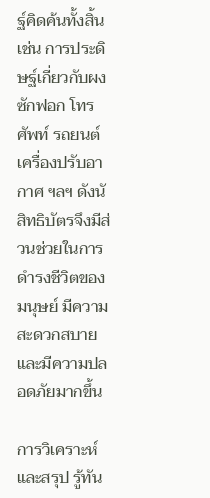ฐ์คิดค้นทั้งสิ้น เช่น การประดิษฐ์เกี่ยวกับผงซักฟอก โทรศัพท์ รถยนต์ เครื่องปรับอากาศ ฯลฯ ดังนั สิทธิบัตรจึงมีส่วนช่วยในการดำรงชีวิตของมนุษย์ มีความสะดวกสบายและมีความปลอดภัยมากขึ้น

การวิเคราะห์และสรุป รู้ทัน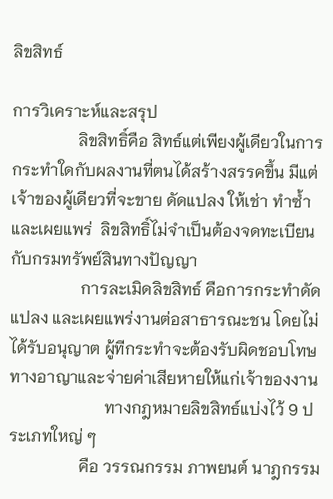ลิขสิทธ์

การวิเคราะห์และสรุป
                ลิขสิทธิ์คือ สิทธ์แต่เพียงผู้เดียวในการกระทำใดกับผลงานที่ตนได้สร้างสรรคขึ้น มีแต่เจ้าของผู้เดียวที่จะขาย ดัดแปลง ให้เช่า ทำซ้ำ และเผยแพร่  ลิขสิทธิ์ไม่จำเป็นต้องจดทะเบียนกับกรมทรัพย์สินทางปัญญา
                 การละเมิดลิขสิทธ์ คือการกระทำดัดแปลง และเผยแพร่งานต่อสาธารณะชน โดยไม่ได้รับอนุญาต ผู้ทีกระทำจะต้องรับผิดชอบโทษทางอาญาและจ่ายค่าเสียหายให้แก่เจ้าของงาน
                       ทางกฎหมายลิขสิทธ์แบ่งไว้ 9 ประเภทใหญ่ ๆ
                 คือ วรรณกรรม ภาพยนต์ นาฎกรรม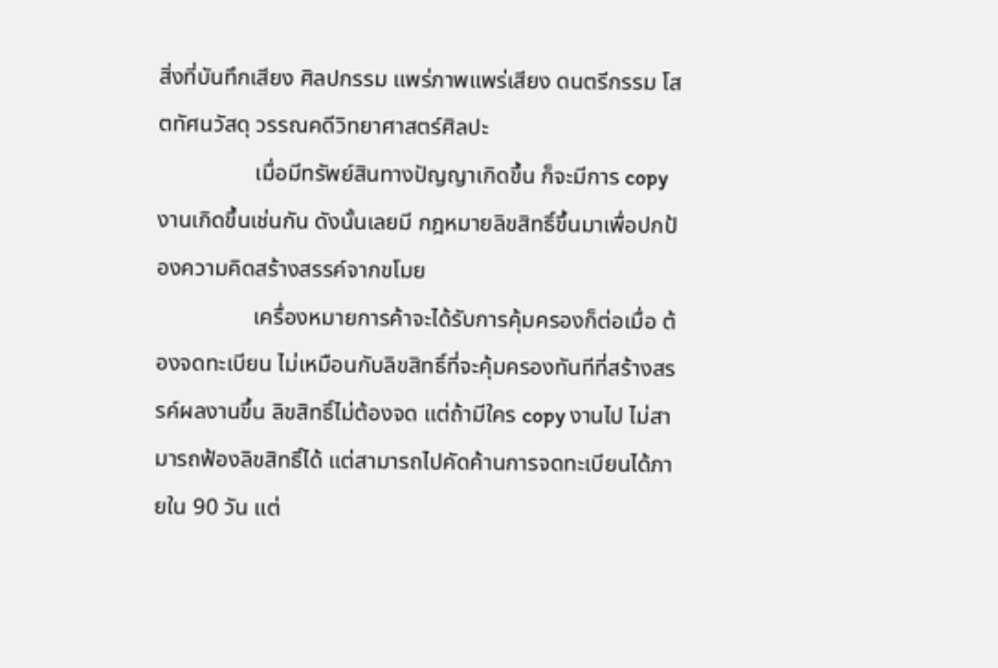สิ่งที่บันทึกเสียง ศิลปกรรม แพร่ภาพแพร่เสียง ดนตรีกรรม โสตทัศนวัสดุ วรรณคดีวิทยาศาสตร์ศิลปะ
                 เมื่อมีทรัพย์สินทางปัญญาเกิดขึ้น ก็จะมีการ copy งานเกิดขึ้นเช่นกัน ดังนั้นเลยมี กฎหมายลิขสิทธิ์ขึ้นมาเพื่อปกป้องความคิดสร้างสรรค์จากขโมย
                 เครื่องหมายการค้าจะได้รับการคุ้มครองก็ต่อเมื่อ ต้องจดทะเบียน ไม่เหมือนกับลิขสิทธิ์ที่จะคุ้มครองทันทีที่สร้างสรรค์ผลงานขึ้น ลิขสิทธิ์ไม่ต้องจด แต่ถ้ามีใคร copy งานไป ไม่สามารถฟ้องลิขสิทธิ์ได้ แต่สามารถไปคัดค้านการจดทะเบียนได้ภายใน 90 วัน แต่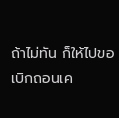ถ้าไม่ทัน ก็ให้ไปขอเบิกถอนเค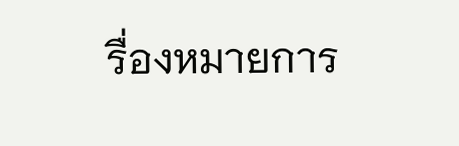รื่องหมายการ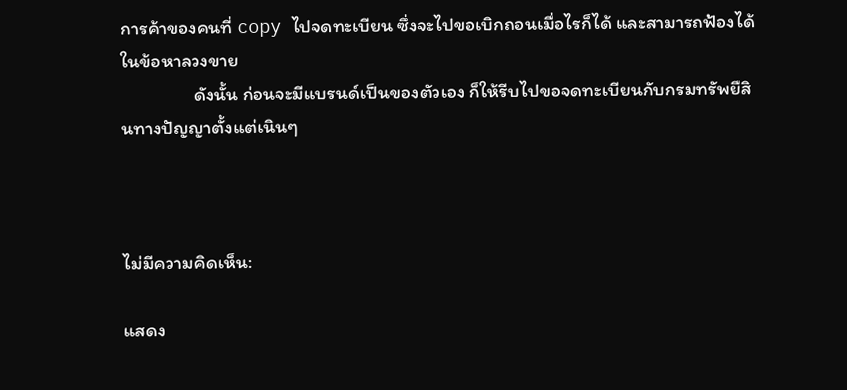การค้าของคนที่ copy ไปจดทะเบียน ซึ่งจะไปขอเบิกถอนเมื่อไรก็ได้ และสามารถฟ้องได้ในข้อหาลวงขาย
                 ดังนั้น ก่อนจะมีแบรนด์เป็นของตัวเอง ก็ให้รีบไปขอจดทะเบียนกับกรมทรัพยืสินทางปัญญาตั้งแต่เนินๆ



ไม่มีความคิดเห็น:

แสดง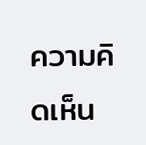ความคิดเห็น